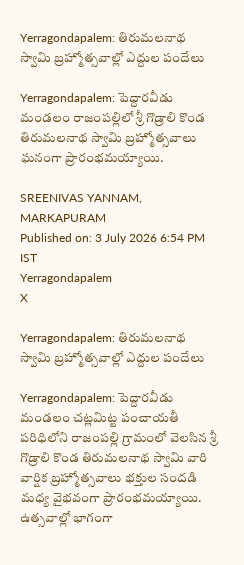Yerragondapalem: తిరుమలనాథ స్వామి బ్రహ్మోత్సవాల్లో ఎద్దుల పందేలు

Yerragondapalem: పెద్దారవీడు మండలం రాజంపల్లిలో శ్రీ గొడ్రాలి కొండ తిరుమలనాథ స్వామి బ్రహ్మోత్సవాలు ఘనంగా ప్రారంభమయ్యాయి.

SREENIVAS YANNAM, MARKAPURAM
Published on: 3 July 2026 6:54 PM IST
Yerragondapalem
X

Yerragondapalem: తిరుమలనాథ స్వామి బ్రహ్మోత్సవాల్లో ఎద్దుల పందేలు

Yerragondapalem: పెద్దారవీడు మండలం చట్లమిట్ట పంచాయతీ పరిధిలోని రాజంపల్లి గ్రామంలో వెలసిన శ్రీ గొడ్రాలి కొండ తిరుమలనాథ స్వామి వారి వార్షిక బ్రహ్మోత్సవాలు భక్తుల సందడి మధ్య వైభవంగా ప్రారంభమయ్యాయి. ఉత్సవాల్లో భాగంగా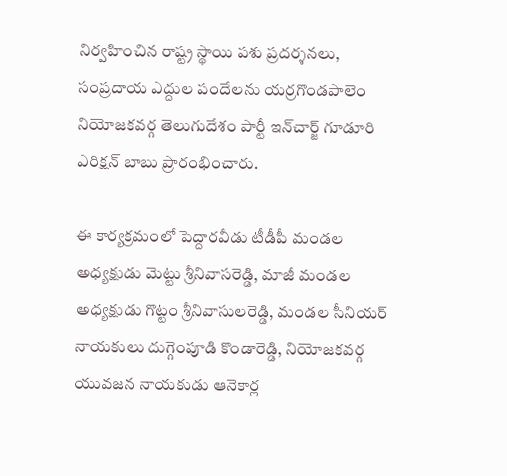నిర్వహించిన రాష్ట్ర స్థాయి పశు ప్రదర్శనలు, సంప్రదాయ ఎద్దుల పందేలను యర్రగొండపాలెం నియోజకవర్గ తెలుగుదేశం పార్టీ ఇన్‌చార్జ్ గూడూరి ఎరిక్షన్ బాబు ప్రారంభించారు.

ఈ కార్యక్రమంలో పెద్దారవీడు టీడీపీ మండల అధ్యక్షుడు మెట్టు శ్రీనివాసరెడ్డి, మాజీ మండల అధ్యక్షుడు గొట్టం శ్రీనివాసులరెడ్డి, మండల సీనియర్ నాయకులు దుగ్గెంపూడి కొండారెడ్డి, నియోజకవర్గ యువజన నాయకుడు ఆనెకార్ల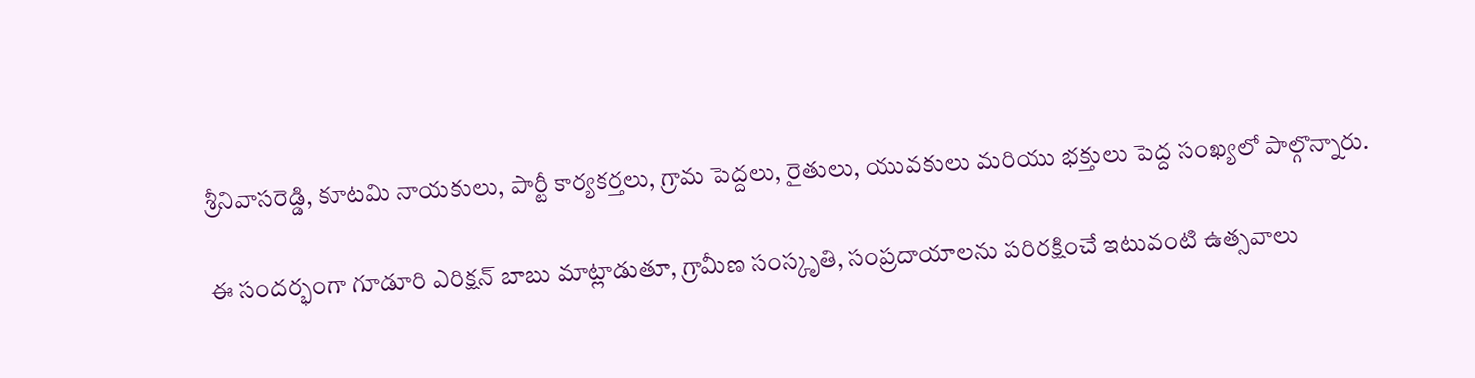శ్రీనివాసరెడ్డి, కూటమి నాయకులు, పార్టీ కార్యకర్తలు, గ్రామ పెద్దలు, రైతులు, యువకులు మరియు భక్తులు పెద్ద సంఖ్యలో పాల్గొన్నారు.

ఈ సందర్భంగా గూడూరి ఎరిక్షన్ బాబు మాట్లాడుతూ, గ్రామీణ సంస్కృతి, సంప్రదాయాలను పరిరక్షించే ఇటువంటి ఉత్సవాలు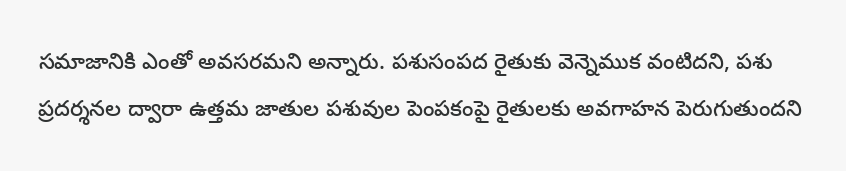సమాజానికి ఎంతో అవసరమని అన్నారు. పశుసంపద రైతుకు వెన్నెముక వంటిదని, పశు ప్రదర్శనల ద్వారా ఉత్తమ జాతుల పశువుల పెంపకంపై రైతులకు అవగాహన పెరుగుతుందని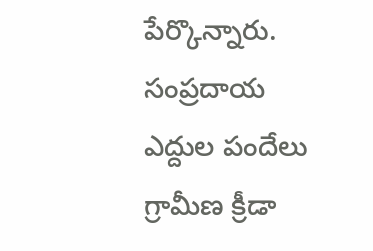పేర్కొన్నారు. సంప్రదాయ ఎద్దుల పందేలు గ్రామీణ క్రీడా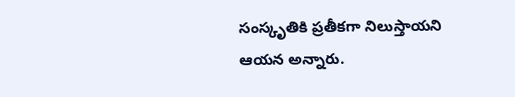సంస్కృతికి ప్రతీకగా నిలుస్తాయని ఆయన అన్నారు.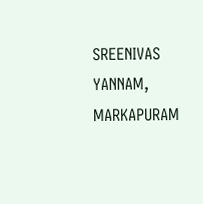SREENIVAS YANNAM, MARKAPURAM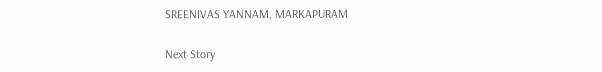SREENIVAS YANNAM, MARKAPURAM

Next Story